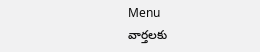Menu
వార్తలకు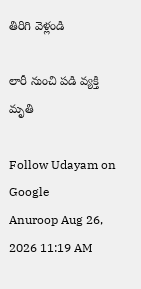తిరిగి వెళ్లండి

లారీ నుంచి పడి వ్యక్తి మృతి

Follow Udayam on Google
Anuroop Aug 26, 2026 11:19 AM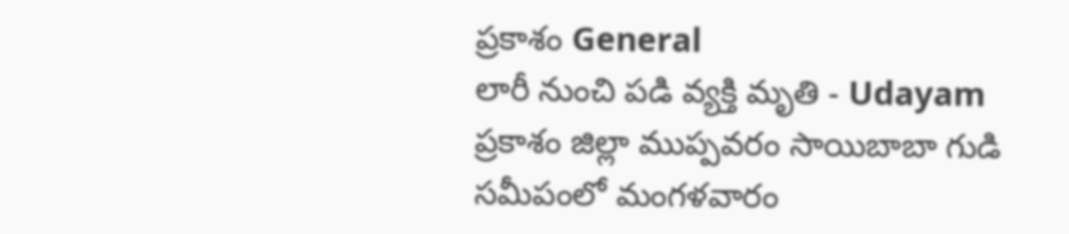ప్రకాశం General
లారీ నుంచి పడి వ్యక్తి మృతి - Udayam
ప్రకాశం జిల్లా ముప్పవరం సాయిబాబా గుడి సమీపంలో మంగళవారం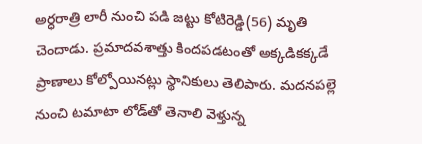అర్ధరాత్రి లారీ నుంచి పడి జట్టు కోటిరెడ్డి(56) మృతి చెందాడు. ప్రమాదవశాత్తు కిందపడటంతో అక్కడికక్కడే ప్రాణాలు కోల్పోయినట్లు స్థానికులు తెలిపారు. మదనపల్లె నుంచి టమాటా లోడ్‌తో తెనాలి వెళ్తున్న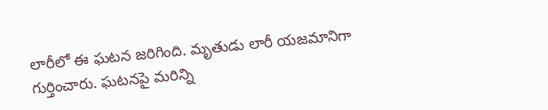లారీలో ఈ ఘటన జరిగింది. మృతుడు లారీ యజమానిగా గుర్తించారు. ఘటనపై మరిన్ని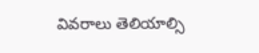వివరాలు తెలియాల్సి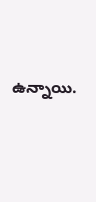ఉన్నాయి.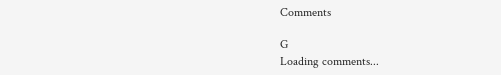Comments

G
Loading comments...